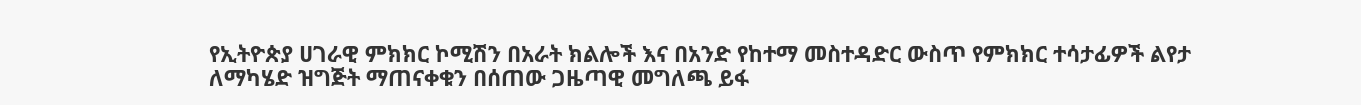የኢትዮጵያ ሀገራዊ ምክክር ኮሚሽን በአራት ክልሎች እና በአንድ የከተማ መስተዳድር ውስጥ የምክክር ተሳታፊዎች ልየታ ለማካሄድ ዝግጅት ማጠናቀቁን በሰጠው ጋዜጣዊ መግለጫ ይፋ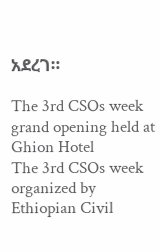አደረገ።

The 3rd CSOs week grand opening held at Ghion Hotel
The 3rd CSOs week organized by Ethiopian Civil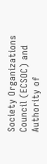Society Organizations Council (ECSOC) and Authority of